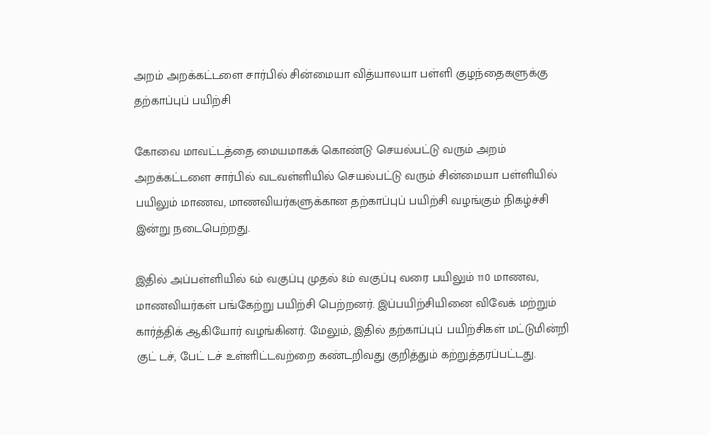அறம் அறக்கட்டளை சார்பில் சின்மையா வித்யாலயா பள்ளி குழந்தைகளுக்கு தற்காப்புப் பயிற்சி

கோவை மாவட்டத்தை மையமாகக் கொண்டு செயல்பட்டு வரும் அறம் அறக்கட்டளை சார்பில் வடவள்ளியில் செயல்பட்டு வரும் சின்மையா பள்ளியில் பயிலும் மாணவ, மாணவியர்களுக்கான தற்காப்புப் பயிற்சி வழங்கும் நிகழ்ச்சி இன்று நடைபெற்றது.

இதில் அப்பள்ளியில் 6ம் வகுப்பு முதல் 8ம் வகுப்பு வரை பயிலும் 110 மாணவ, மாணவியர்கள் பங்கேற்று பயிற்சி பெற்றனர். இப்பயிற்சியினை விவேக் மற்றும் கார்த்திக் ஆகியோர் வழங்கினர். மேலும், இதில் தற்காப்புப் பயிற்சிகள் மட்டுமின்றி குட் டச், பேட் டச் உள்ளிட்டவற்றை கண்டறிவது குறித்தும் கற்றுத்தரப்பட்டது.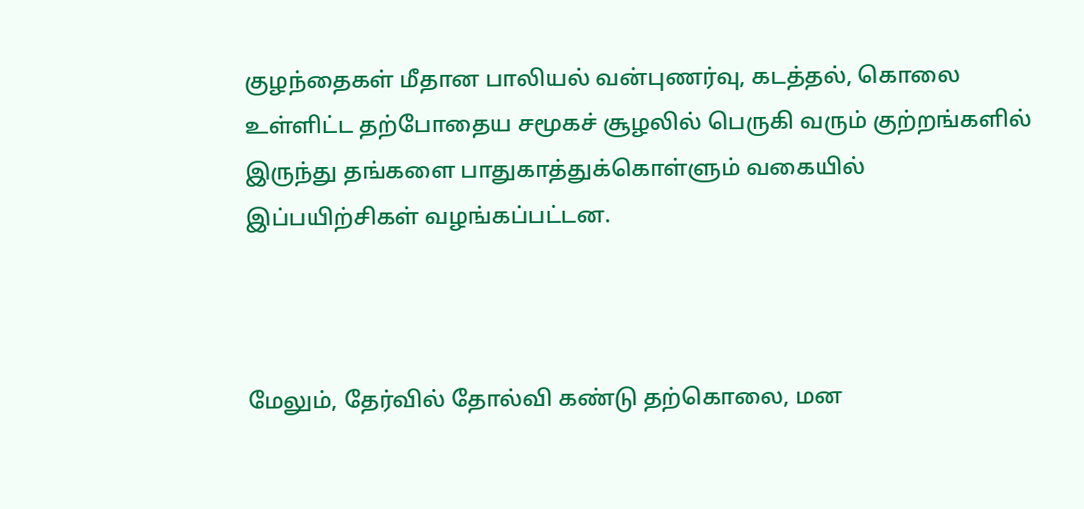குழந்தைகள் மீதான பாலியல் வன்புணர்வு, கடத்தல், கொலை உள்ளிட்ட தற்போதைய சமூகச் சூழலில் பெருகி வரும் குற்றங்களில் இருந்து தங்களை பாதுகாத்துக்கொள்ளும் வகையில் இப்பயிற்சிகள் வழங்கப்பட்டன.



மேலும், தேர்வில் தோல்வி கண்டு தற்கொலை, மன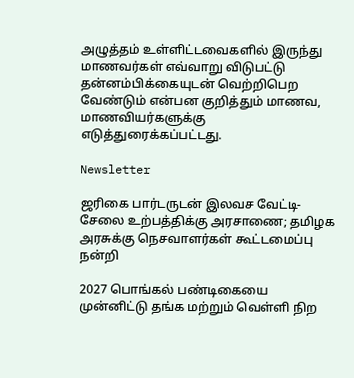அழுத்தம் உள்ளிட்டவைகளில் இருந்து மாணவர்கள் எவ்வாறு விடுபட்டு தன்னம்பிக்கையுடன் வெற்றிபெற வேண்டும் என்பன குறித்தும் மாணவ, மாணவியர்களுக்கு எடுத்துரைக்கப்பட்டது.

Newsletter

ஜரிகை பார்டருடன் இலவச வேட்டி-சேலை உற்பத்திக்கு அரசாணை; தமிழக அரசுக்கு நெசவாளர்கள் கூட்டமைப்பு நன்றி

2027 பொங்கல் பண்டிகையை முன்னிட்டு தங்க மற்றும் வெள்ளி நிற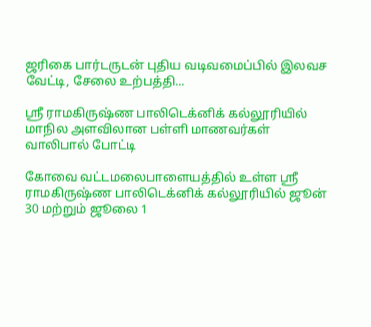ஜரிகை பார்டருடன் புதிய வடிவமைப்பில் இலவச வேட்டி, சேலை உற்பத்தி...

ஸ்ரீ ராமகிருஷ்ண பாலிடெக்னிக் கல்லூரியில் மாநில அளவிலான பள்ளி மாணவர்கள் வாலிபால் போட்டி

கோவை வட்டமலைபாளையத்தில் உள்ள ஸ்ரீ ராமகிருஷ்ண பாலிடெக்னிக் கல்லூரியில் ஜூன் 30 மற்றும் ஜூலை 1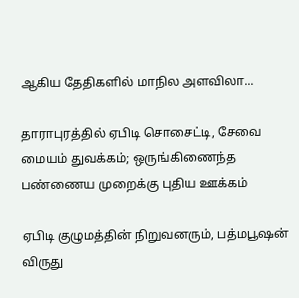ஆகிய தேதிகளில் மாநில அளவிலா...

தாராபுரத்தில் ஏபிடி சொசைட்டி, சேவை மையம் துவக்கம்; ஒருங்கிணைந்த பண்ணைய முறைக்கு புதிய ஊக்கம்

ஏபிடி குழுமத்தின் நிறுவனரும், பத்மபூஷன் விருது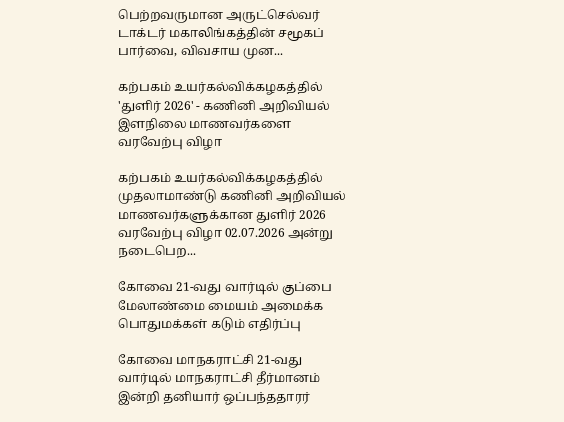பெற்றவருமான அருட்செல்வர் டாக்டர் மகாலிங்கத்தின் சமூகப் பார்வை, விவசாய முன...

கற்பகம் உயர்கல்விக்கழகத்தில் 'துளிர் 2026' - கணினி அறிவியல் இளநிலை மாணவர்களை வரவேற்பு விழா

கற்பகம் உயர்கல்விக்கழகத்தில் முதலாமாண்டு கணினி அறிவியல் மாணவர்களுக்கான துளிர் 2026 வரவேற்பு விழா 02.07.2026 அன்று நடைபெற...

கோவை 21-வது வார்டில் குப்பை மேலாண்மை மையம் அமைக்க பொதுமக்கள் கடும் எதிர்ப்பு

கோவை மாநகராட்சி 21-வது வார்டில் மாநகராட்சி தீர்மானம் இன்றி தனியார் ஒப்பந்ததாரர்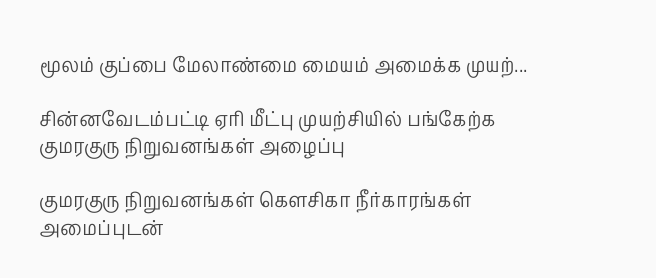மூலம் குப்பை மேலாண்மை மையம் அமைக்க முயற்...

சின்னவேடம்பட்டி ஏரி மீட்பு முயற்சியில் பங்கேற்க குமரகுரு நிறுவனங்கள் அழைப்பு

குமரகுரு நிறுவனங்கள் கெளசிகா நீர்காரங்கள் அமைப்புடன்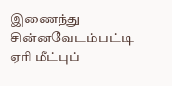இணைந்து சின்னவேடம்பட்டி ஏரி மீட்புப்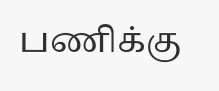பணிக்கு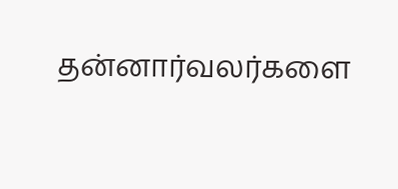தன்னார்வலர்களை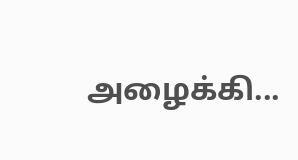அழைக்கி...